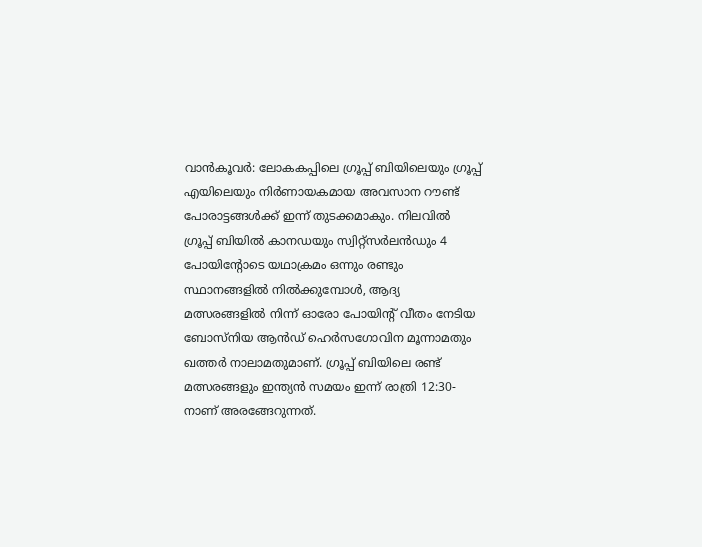വാൻകൂവർ: ലോകകപ്പിലെ ഗ്രൂപ്പ് ബിയിലെയും ഗ്രൂപ്പ് എയിലെയും നിർണായകമായ അവസാന റൗണ്ട് പോരാട്ടങ്ങൾക്ക് ഇന്ന് തുടക്കമാകും. നിലവിൽ ഗ്രൂപ്പ് ബിയിൽ കാനഡയും സ്വിറ്റ്സർലൻഡും 4 പോയിന്റോടെ യഥാക്രമം ഒന്നും രണ്ടും സ്ഥാനങ്ങളിൽ നിൽക്കുമ്പോൾ, ആദ്യ മത്സരങ്ങളിൽ നിന്ന് ഓരോ പോയിന്റ് വീതം നേടിയ ബോസ്നിയ ആൻഡ് ഹെർസഗോവിന മൂന്നാമതും ഖത്തർ നാലാമതുമാണ്. ഗ്രൂപ്പ് ബിയിലെ രണ്ട് മത്സരങ്ങളും ഇന്ത്യൻ സമയം ഇന്ന് രാത്രി 12:30-നാണ് അരങ്ങേറുന്നത്.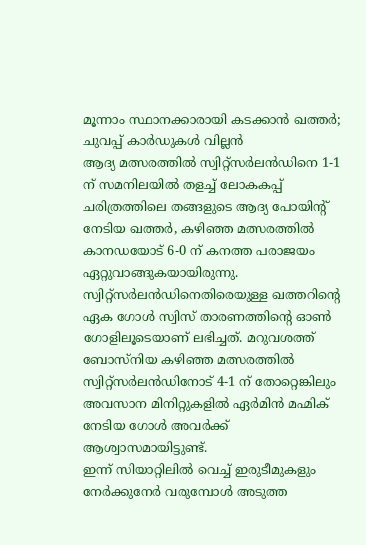മൂന്നാം സ്ഥാനക്കാരായി കടക്കാൻ ഖത്തർ; ചുവപ്പ് കാർഡുകൾ വില്ലൻ
ആദ്യ മത്സരത്തിൽ സ്വിറ്റ്സർലൻഡിനെ 1-1 ന് സമനിലയിൽ തളച്ച് ലോകകപ്പ് ചരിത്രത്തിലെ തങ്ങളുടെ ആദ്യ പോയിന്റ് നേടിയ ഖത്തർ, കഴിഞ്ഞ മത്സരത്തിൽ കാനഡയോട് 6-0 ന് കനത്ത പരാജയം ഏറ്റുവാങ്ങുകയായിരുന്നു. സ്വിറ്റ്സർലൻഡിനെതിരെയുള്ള ഖത്തറിന്റെ ഏക ഗോൾ സ്വിസ് താരണത്തിന്റെ ഓൺ ഗോളിലൂടെയാണ് ലഭിച്ചത്. മറുവശത്ത് ബോസ്നിയ കഴിഞ്ഞ മത്സരത്തിൽ സ്വിറ്റ്സർലൻഡിനോട് 4-1 ന് തോറ്റെങ്കിലും അവസാന മിനിറ്റുകളിൽ ഏർമിൻ മഹ്മിക് നേടിയ ഗോൾ അവർക്ക് ആശ്വാസമായിട്ടുണ്ട്.
ഇന്ന് സിയാറ്റിലിൽ വെച്ച് ഇരുടീമുകളും നേർക്കുനേർ വരുമ്പോൾ അടുത്ത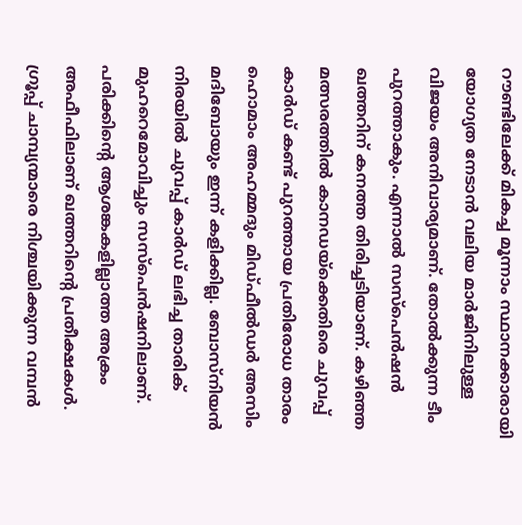റൗണ്ടിലേക്ക് മികച്ച മൂന്നാം സ്ഥാനക്കാരായി യോഗ്യത നേടാൻ വലിയ മാർജിനിലുള്ള വിജയം അനിവാര്യമാണ്. തോൽക്കുന്ന ടീം പുറത്താകും. എന്നാൽ സസ്പെൻഷൻ ഖത്തറിന് കനത്ത തിരിച്ചടിയാണ്. കഴിഞ്ഞ മത്സരത്തിൽ കാനഡയ്ക്കെതിരെ ചുവപ്പ് കാർഡ് കണ്ട് പുറത്തായ പ്രതിരോധ താരം ഹൊമാം അഹമ്മദും മിഡ്ഫീൽഡർ അസിം മദിബോയും ഇന്ന് കളിക്കില്ല. ബോസ്നിയൻ നിരയിൽ ചുവപ്പ് കാർഡ് ലഭിച്ച താരിക് മുഹറെമോവിച്ചും സസ്പെൻഷനിലാണ്. പരിക്കിന്റെ ആശങ്കകളില്ലാത്ത അക്രം അഫീഫിലാണ് ഖത്തറിന്റെ പ്രതീക്ഷകൾ.
ഗ്രൂപ്പ് ചാമ്പ്യന്മാരെ നിശ്ചയിക്കുന്ന വമ്പൻ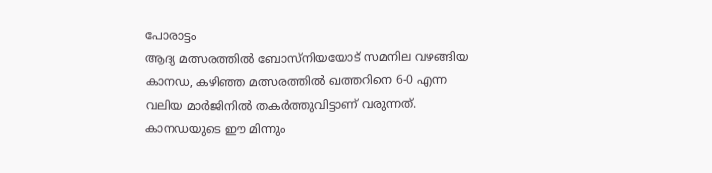പോരാട്ടം
ആദ്യ മത്സരത്തിൽ ബോസ്നിയയോട് സമനില വഴങ്ങിയ കാനഡ, കഴിഞ്ഞ മത്സരത്തിൽ ഖത്തറിനെ 6-0 എന്ന വലിയ മാർജിനിൽ തകർത്തുവിട്ടാണ് വരുന്നത്. കാനഡയുടെ ഈ മിന്നും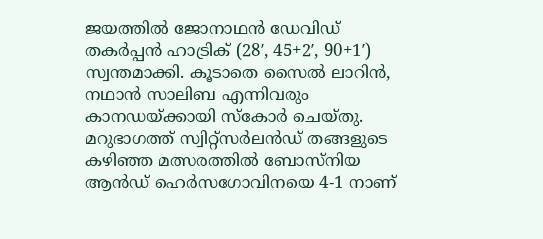ജയത്തിൽ ജോനാഥൻ ഡേവിഡ് തകർപ്പൻ ഹാട്രിക് (28′, 45+2′, 90+1′) സ്വന്തമാക്കി. കൂടാതെ സൈൽ ലാറിൻ, നഥാൻ സാലിബ എന്നിവരും കാനഡയ്ക്കായി സ്കോർ ചെയ്തു.
മറുഭാഗത്ത് സ്വിറ്റ്സർലൻഡ് തങ്ങളുടെ കഴിഞ്ഞ മത്സരത്തിൽ ബോസ്നിയ ആൻഡ് ഹെർസഗോവിനയെ 4-1 നാണ്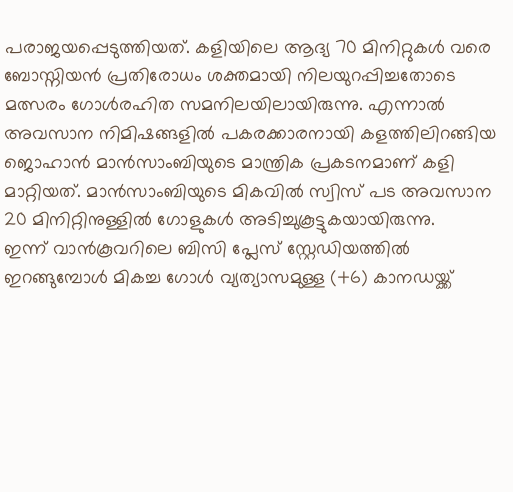പരാജയപ്പെടുത്തിയത്. കളിയിലെ ആദ്യ 70 മിനിറ്റുകൾ വരെ ബോസ്നിയൻ പ്രതിരോധം ശക്തമായി നിലയുറപ്പിച്ചതോടെ മത്സരം ഗോൾരഹിത സമനിലയിലായിരുന്നു. എന്നാൽ അവസാന നിമിഷങ്ങളിൽ പകരക്കാരനായി കളത്തിലിറങ്ങിയ ജൊഹാൻ മാൻസാംബിയുടെ മാന്ത്രിക പ്രകടനമാണ് കളി മാറ്റിയത്. മാൻസാംബിയുടെ മികവിൽ സ്വിസ് പട അവസാന 20 മിനിറ്റിനുള്ളിൽ ഗോളുകൾ അടിച്ചുകൂട്ടുകയായിരുന്നു.
ഇന്ന് വാൻകൂവറിലെ ബിസി പ്ലേസ് സ്റ്റേഡിയത്തിൽ ഇറങ്ങുമ്പോൾ മികച്ച ഗോൾ വ്യത്യാസമുള്ള (+6) കാനഡയ്ക്ക്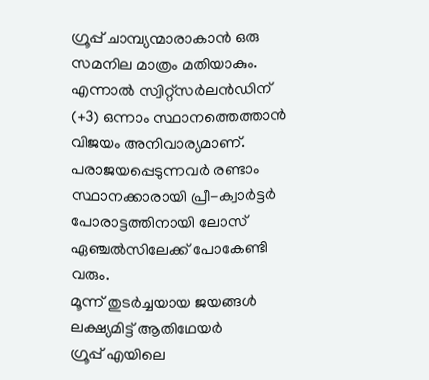ഗ്രൂപ്പ് ചാമ്പ്യന്മാരാകാൻ ഒരു സമനില മാത്രം മതിയാകും. എന്നാൽ സ്വിറ്റ്സർലൻഡിന് (+3) ഒന്നാം സ്ഥാനത്തെത്താൻ വിജയം അനിവാര്യമാണ്. പരാജയപ്പെടുന്നവർ രണ്ടാം സ്ഥാനക്കാരായി പ്രീ-ക്വാർട്ടർ പോരാട്ടത്തിനായി ലോസ് ഏഞ്ചൽസിലേക്ക് പോകേണ്ടി വരും.
മൂന്ന് തുടർച്ചയായ ജയങ്ങൾ ലക്ഷ്യമിട്ട് ആതിഥേയർ
ഗ്രൂപ്പ് എയിലെ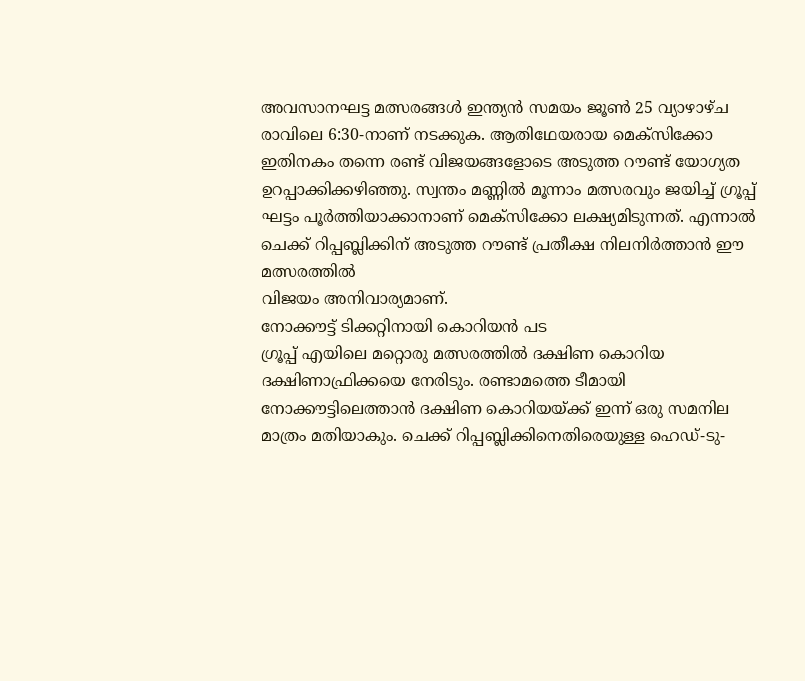അവസാനഘട്ട മത്സരങ്ങൾ ഇന്ത്യൻ സമയം ജൂൺ 25 വ്യാഴാഴ്ച രാവിലെ 6:30-നാണ് നടക്കുക. ആതിഥേയരായ മെക്സിക്കോ ഇതിനകം തന്നെ രണ്ട് വിജയങ്ങളോടെ അടുത്ത റൗണ്ട് യോഗ്യത ഉറപ്പാക്കിക്കഴിഞ്ഞു. സ്വന്തം മണ്ണിൽ മൂന്നാം മത്സരവും ജയിച്ച് ഗ്രൂപ്പ് ഘട്ടം പൂർത്തിയാക്കാനാണ് മെക്സിക്കോ ലക്ഷ്യമിടുന്നത്. എന്നാൽ ചെക്ക് റിപ്പബ്ലിക്കിന് അടുത്ത റൗണ്ട് പ്രതീക്ഷ നിലനിർത്താൻ ഈ മത്സരത്തിൽ
വിജയം അനിവാര്യമാണ്.
നോക്കൗട്ട് ടിക്കറ്റിനായി കൊറിയൻ പട
ഗ്രൂപ്പ് എയിലെ മറ്റൊരു മത്സരത്തിൽ ദക്ഷിണ കൊറിയ ദക്ഷിണാഫ്രിക്കയെ നേരിടും. രണ്ടാമത്തെ ടീമായി നോക്കൗട്ടിലെത്താൻ ദക്ഷിണ കൊറിയയ്ക്ക് ഇന്ന് ഒരു സമനില മാത്രം മതിയാകും. ചെക്ക് റിപ്പബ്ലിക്കിനെതിരെയുള്ള ഹെഡ്-ടു-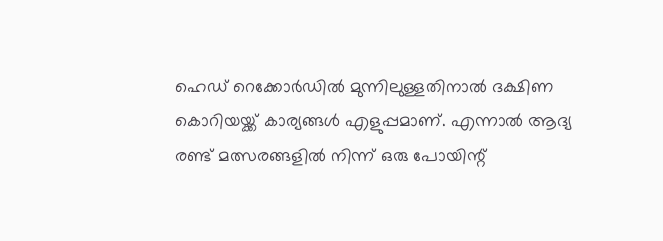ഹെഡ് റെക്കോർഡിൽ മുന്നിലുള്ളതിനാൽ ദക്ഷിണ കൊറിയയ്ക്ക് കാര്യങ്ങൾ എളുപ്പമാണ്. എന്നാൽ ആദ്യ രണ്ട് മത്സരങ്ങളിൽ നിന്ന് ഒരു പോയിന്റ്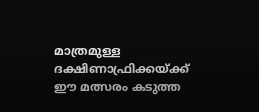മാത്രമുള്ള ദക്ഷിണാഫ്രിക്കയ്ക്ക് ഈ മത്സരം കടുത്ത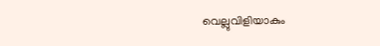വെല്ലുവിളിയാകും